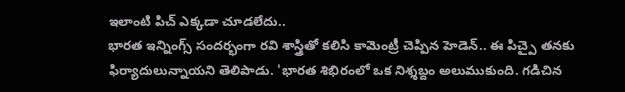ఇలాంటి పిచ్ ఎక్కడా చూడలేదు..
భారత ఇన్నింగ్స్ సందర్భంగా రవి శాస్త్రితో కలిసి కామెంట్రీ చెప్పిన హెడెన్.. ఈ పిచ్పై తనకు ఫిర్యాదులున్నాయని తెలిపాడు. 'భారత శిభిరంలో ఒక నిశ్శబ్దం అలుముకుంది. గడిచిన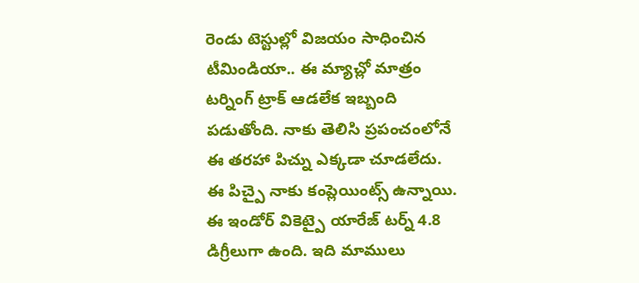రెండు టెస్టుల్లో విజయం సాధించిన టీమిండియా.. ఈ మ్యాచ్లో మాత్రం టర్నింగ్ ట్రాక్ ఆడలేక ఇబ్బంది పడుతోంది. నాకు తెలిసి ప్రపంచంలోనే ఈ తరహా పిచ్ను ఎక్కడా చూడలేదు. ఈ పిచ్పై నాకు కంప్లెయింట్స్ ఉన్నాయి. ఈ ఇండోర్ వికెట్పై యారేజ్ టర్న్ 4.8 డిగ్రీలుగా ఉంది. ఇది మాములు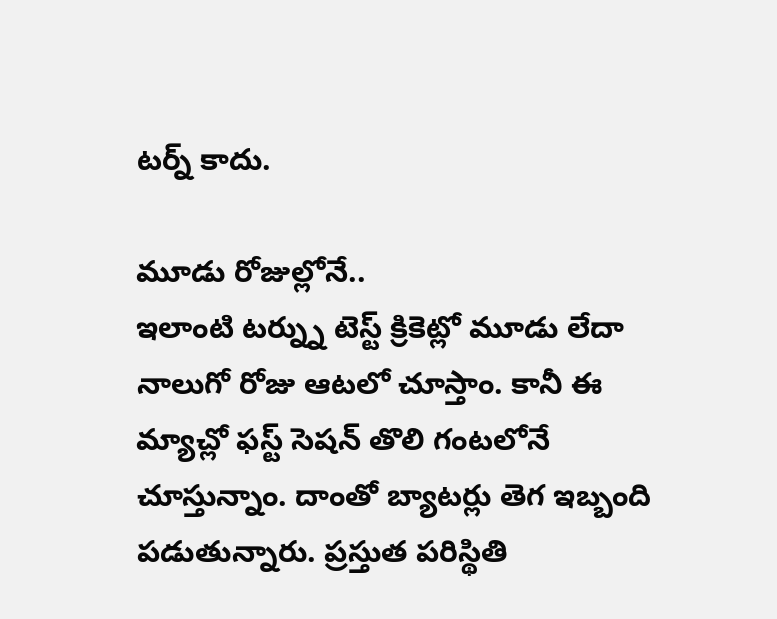టర్న్ కాదు.

మూడు రోజుల్లోనే..
ఇలాంటి టర్న్ను టెస్ట్ క్రికెట్లో మూడు లేదా నాలుగో రోజు ఆటలో చూస్తాం. కానీ ఈ మ్యాచ్లో ఫస్ట్ సెషన్ తొలి గంటలోనే చూస్తున్నాం. దాంతో బ్యాటర్లు తెగ ఇబ్బంది పడుతున్నారు. ప్రస్తుత పరిస్థితి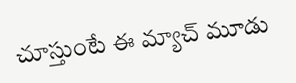చూస్తుంటే ఈ మ్యాచ్ మూడు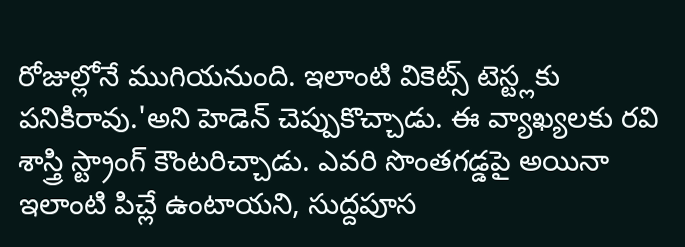రోజుల్లోనే ముగియనుంది. ఇలాంటి వికెట్స్ టెస్ట్లకు పనికిరావు.'అని హెడెన్ చెప్పుకొచ్చాడు. ఈ వ్యాఖ్యలకు రవి శాస్త్రి స్ట్రాంగ్ కౌంటరిచ్చాడు. ఎవరి సొంతగడ్డపై అయినా ఇలాంటి పిచ్లే ఉంటాయని, సుద్దపూస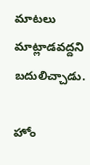మాటలు మాట్లాడవద్దని బదులిచ్చాడు.

హోం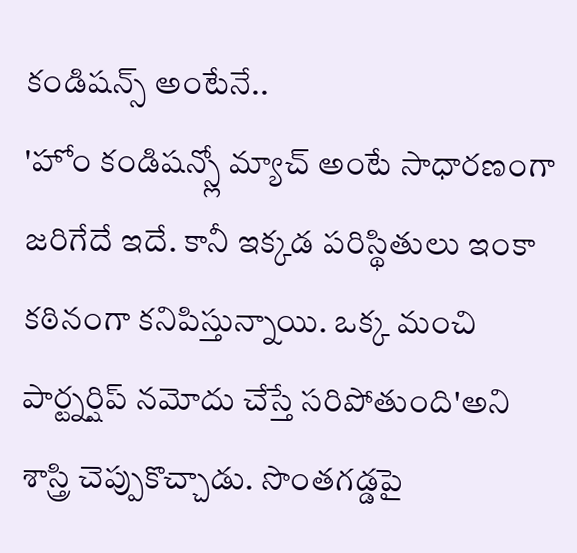కండిషన్స్ అంటేనే..
'హోం కండిషన్స్లో మ్యాచ్ అంటే సాధారణంగా జరిగేదే ఇదే. కానీ ఇక్కడ పరిస్థితులు ఇంకా కఠినంగా కనిపిస్తున్నాయి. ఒక్క మంచి పార్ట్నర్షిప్ నమోదు చేస్తే సరిపోతుంది'అని శాస్త్రి చెప్పుకొచ్చాడు. సొంతగడ్డపై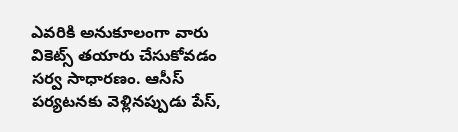ఎవరికి అనుకూలంగా వారు వికెట్స్ తయారు చేసుకోవడం సర్వ సాధారణం. ఆసీస్ పర్యటనకు వెళ్లినప్పుడు పేస్,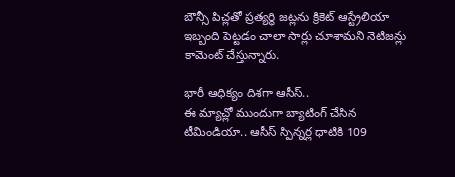బౌన్సీ పిచ్లతో ప్రత్యర్థి జట్లను క్రికెట్ ఆస్ట్రేలియా ఇబ్బంది పెట్టడం చాలా సార్లు చూశామని నెటిజన్లు కామెంట్ చేస్తున్నారు.

భారీ ఆధిక్యం దిశగా ఆసీస్..
ఈ మ్యాచ్లో ముందుగా బ్యాటింగ్ చేసిన టీమిండియా.. ఆసీస్ స్పిన్నర్ల ధాటికి 109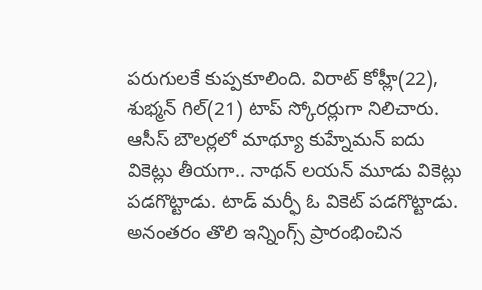పరుగులకే కుప్పకూలింది. విరాట్ కోహ్లీ(22), శుభ్మన్ గిల్(21) టాప్ స్కోరర్లుగా నిలిచారు. ఆసీస్ బౌలర్లలో మాథ్యూ కుహ్నేమన్ ఐదు వికెట్లు తీయగా.. నాథన్ లయన్ మూడు వికెట్లు పడగొట్టాడు. టాడ్ మర్ఫీ ఓ వికెట్ పడగొట్టాడు. అనంతరం తొలి ఇన్నింగ్స్ ప్రారంభించిన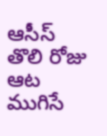ఆసీస్ తొలి రోజు ఆట ముగిసే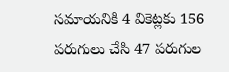సమాయనికి 4 వికెట్లకు 156 పరుగులు చేసి 47 పరుగుల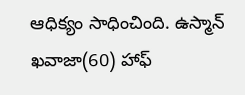ఆధిక్యం సాధించింది. ఉస్మాన్ ఖవాజా(60) హాఫ్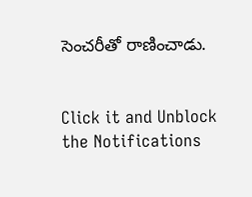సెంచరీతో రాణించాడు.


Click it and Unblock the Notifications